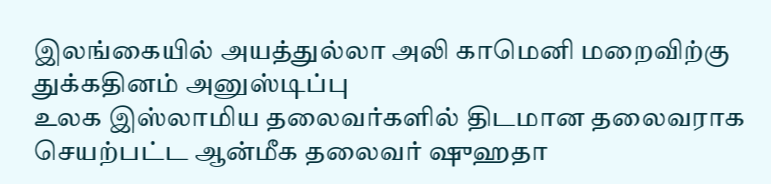இலங்கையில் அயத்துல்லா அலி காமெனி மறைவிற்கு துக்கதினம் அனுஸ்டிப்பு
உலக இஸ்லாமிய தலைவர்களில் திடமான தலைவராக செயற்பட்ட ஆன்மீக தலைவர் ஷுஹதா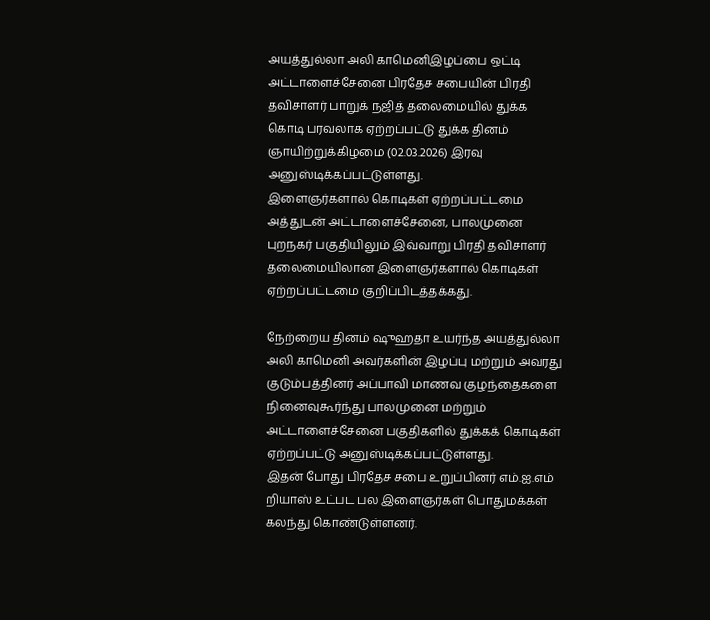அயத்துல்லா அலி காமெனிஇழப்பை ஒட்டி அட்டாளைச்சேனை பிரதேச சபையின் பிரதி தவிசாளர் பாறுக் நஜித் தலைமையில் துக்க கொடி பரவலாக ஏற்றப்பட்டு துக்க தினம் ஞாயிற்றுக்கிழமை (02.03.2026) இரவு அனுஸ்டிக்கப்பட்டுள்ளது.
இளைஞர்களால் கொடிகள் ஏற்றப்பட்டமை
அத்துடன் அட்டாளைச்சேனை, பாலமுனை புறநகர் பகுதியிலும் இவ்வாறு பிரதி தவிசாளர் தலைமையிலான இளைஞர்களால் கொடிகள் ஏற்றப்பட்டமை குறிப்பிடத்தக்கது.

நேற்றைய தினம் ஷுஹதா உயர்ந்த அயத்துல்லா அலி காமெனி அவர்களின் இழப்பு மற்றும் அவரது குடும்பத்தினர் அப்பாவி மாணவ குழந்தைகளை நினைவுகூர்ந்து பாலமுனை மற்றும் அட்டாளைச்சேனை பகுதிகளில் துக்கக் கொடிகள் ஏற்றப்பட்டு அனுஸ்டிக்கப்பட்டுள்ளது.
இதன் போது பிரதேச சபை உறுப்பினர் எம்.ஐ.எம் றியாஸ் உட்பட பல இளைஞர்கள் பொதுமக்கள் கலந்து கொண்டுள்ளனர்.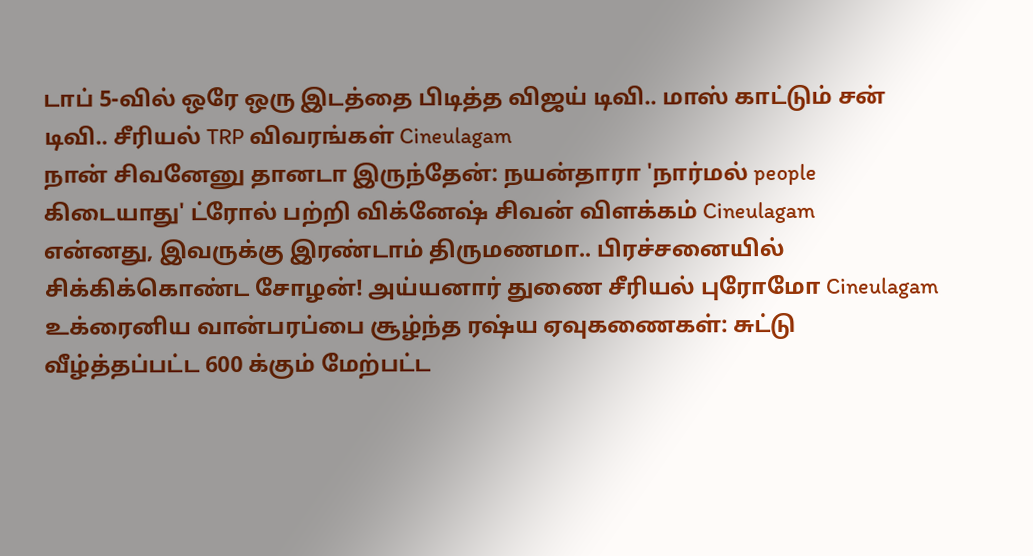டாப் 5-வில் ஒரே ஒரு இடத்தை பிடித்த விஜய் டிவி.. மாஸ் காட்டும் சன் டிவி.. சீரியல் TRP விவரங்கள் Cineulagam
நான் சிவனேனு தானடா இருந்தேன்: நயன்தாரா 'நார்மல் people கிடையாது' ட்ரோல் பற்றி விக்னேஷ் சிவன் விளக்கம் Cineulagam
என்னது, இவருக்கு இரண்டாம் திருமணமா.. பிரச்சனையில் சிக்கிக்கொண்ட சோழன்! அய்யனார் துணை சீரியல் புரோமோ Cineulagam
உக்ரைனிய வான்பரப்பை சூழ்ந்த ரஷ்ய ஏவுகணைகள்: சுட்டு வீழ்த்தப்பட்ட 600 க்கும் மேற்பட்ட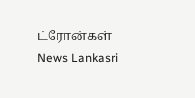ட்ரோன்கள் News Lankasri